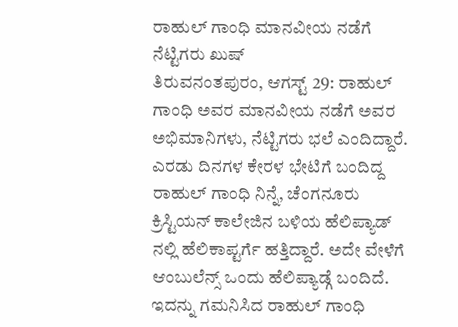ರಾಹುಲ್ ಗಾಂಧಿ ಮಾನವೀಯ ನಡೆಗೆ ನೆಟ್ಟಿಗರು ಖುಷ್
ತಿರುವನಂತಪುರಂ, ಆಗಸ್ಟ್ 29: ರಾಹುಲ್ ಗಾಂಧಿ ಅವರ ಮಾನವೀಯ ನಡೆಗೆ ಅವರ ಅಭಿಮಾನಿಗಳು, ನೆಟ್ಟಿಗರು ಭಲೆ ಎಂದಿದ್ದಾರೆ.
ಎರಡು ದಿನಗಳ ಕೇರಳ ಭೇಟಿಗೆ ಬಂದಿದ್ದ ರಾಹುಲ್ ಗಾಂಧಿ ನಿನ್ನೆ, ಚೆಂಗನೂರು ಕ್ರಿಸ್ಟಿಯನ್ ಕಾಲೇಜಿನ ಬಳಿಯ ಹೆಲಿಪ್ಯಾಡ್ ನಲ್ಲಿ ಹೆಲಿಕಾಪ್ಟರ್ಗೆ ಹತ್ತಿದ್ದಾರೆ. ಅದೇ ವೇಳೆಗೆ ಆಂಬುಲೆನ್ಸ್ ಒಂದು ಹೆಲಿಪ್ಯಾಡ್ಗೆ ಬಂದಿದೆ.
ಇದನ್ನು ಗಮನಿಸಿದ ರಾಹುಲ್ ಗಾಂಧಿ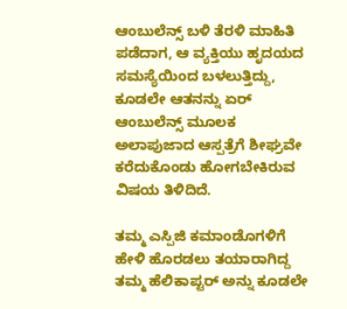ಆಂಬುಲೆನ್ಸ್ ಬಳಿ ತೆರಳಿ ಮಾಹಿತಿ ಪಡೆದಾಗ, ಆ ವ್ಯಕ್ತಿಯು ಹೃದಯದ ಸಮಸ್ಯೆಯಿಂದ ಬಳಲುತ್ತಿದ್ದು, ಕೂಡಲೇ ಆತನನ್ನು ಏರ್ ಆಂಬುಲೆನ್ಸ್ ಮೂಲಕ ಅಲಾಪುಜಾದ ಆಸ್ಪತ್ರೆಗೆ ಶೀಘ್ರವೇ ಕರೆದುಕೊಂಡು ಹೋಗಬೇಕಿರುವ ವಿಷಯ ತಿಳಿದಿದೆ.

ತಮ್ಮ ಎಸ್ಪಿಜಿ ಕಮಾಂಡೊಗಳಿಗೆ ಹೇಳಿ ಹೊರಡಲು ತಯಾರಾಗಿದ್ದ ತಮ್ಮ ಹೆಲಿಕಾಪ್ಟರ್ ಅನ್ನು ಕೂಡಲೇ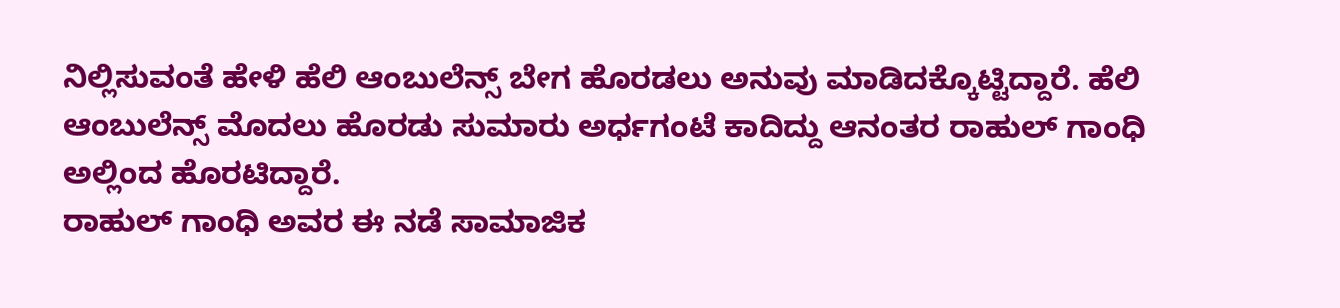ನಿಲ್ಲಿಸುವಂತೆ ಹೇಳಿ ಹೆಲಿ ಆಂಬುಲೆನ್ಸ್ ಬೇಗ ಹೊರಡಲು ಅನುವು ಮಾಡಿದಕ್ಕೊಟ್ಟಿದ್ದಾರೆ. ಹೆಲಿ ಆಂಬುಲೆನ್ಸ್ ಮೊದಲು ಹೊರಡು ಸುಮಾರು ಅರ್ಧಗಂಟೆ ಕಾದಿದ್ದು ಆನಂತರ ರಾಹುಲ್ ಗಾಂಧಿ ಅಲ್ಲಿಂದ ಹೊರಟಿದ್ದಾರೆ.
ರಾಹುಲ್ ಗಾಂಧಿ ಅವರ ಈ ನಡೆ ಸಾಮಾಜಿಕ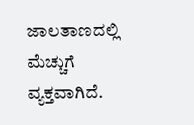ಜಾಲತಾಣದಲ್ಲಿ ಮೆಚ್ಚುಗೆ ವ್ಯಕ್ತವಾಗಿದೆ.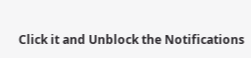Click it and Unblock the Notifications